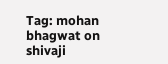Tag: mohan bhagwat on shivaji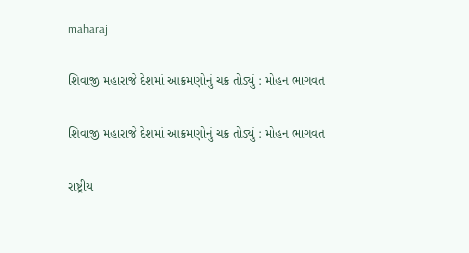maharaj

શિવાજી મહારાજે દેશમાં આક્રમણોનું ચક્ર તોડ્યું : મોહન ભાગવત

શિવાજી મહારાજે દેશમાં આક્રમણોનું ચક્ર તોડ્યું : મોહન ભાગવત

રાષ્ટ્રીય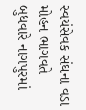સ્વયંસેવક સંઘના વડા મોહન ભાગવતે બુધવારે નાગપુરમાં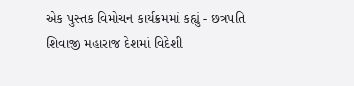એક પુસ્તક વિમોચન કાર્યક્રમમાં કહ્યું - છત્રપતિ શિવાજી મહારાજ દેશમાં વિદેશી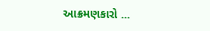આક્રમણકારો ...